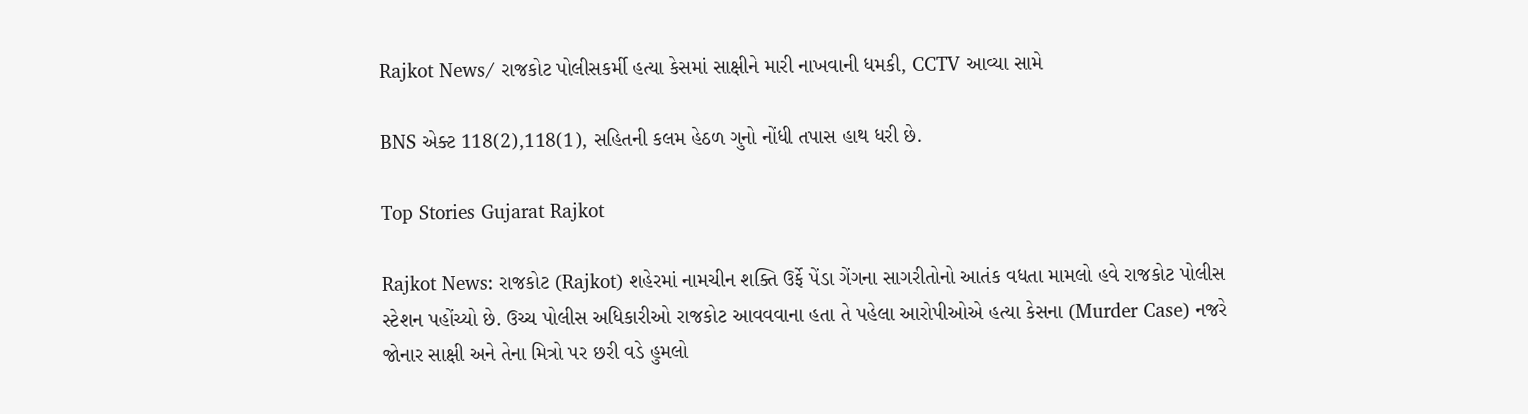Rajkot News/ રાજકોટ પોલીસકર્મી હત્યા કેસમાં સાક્ષીને મારી નાખવાની ધમકી, CCTV આવ્યા સામે

BNS એક્ટ 118(2),118(1), સહિતની કલમ હેઠળ ગુનો નોંધી તપાસ હાથ ધરી છે.

Top Stories Gujarat Rajkot

Rajkot News: રાજકોટ (Rajkot) શહેરમાં નામચીન શક્તિ ઉર્ફે પેંડા ગેંગના સાગરીતોનો આતંક વધતા મામલો હવે રાજકોટ પોલીસ સ્ટેશન પહોંચ્યો છે. ઉચ્ચ પોલીસ અધિકારીઓ રાજકોટ આવવવાના હતા તે પહેલા આરોપીઓએ હત્યા કેસના (Murder Case) નજરે જોનાર સાક્ષી અને તેના મિત્રો પર છરી વડે હુમલો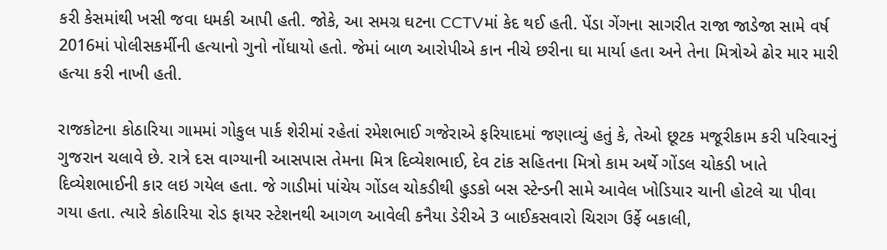કરી કેસમાંથી ખસી જવા ધમકી આપી હતી. જોકે, આ સમગ્ર ઘટના CCTVમાં કેદ થઈ હતી. પેંડા ગેંગના સાગરીત રાજા જાડેજા સામે વર્ષ 2016માં પોલીસકર્મીની હત્યાનો ગુનો નોંધાયો હતો. જેમાં બાળ આરોપીએ કાન નીચે છરીના ઘા માર્યા હતા અને તેના મિત્રોએ ઢોર માર મારી હત્યા કરી નાખી હતી.

રાજકોટના કોઠારિયા ગામમાં ગોકુલ પાર્ક શેરીમાં રહેતાં રમેશભાઈ ગજેરાએ ફરિયાદમાં જણાવ્યું હતું કે, તેઓ છૂટક મજૂરીકામ કરી પરિવારનું ગુજરાન ચલાવે છે. રાત્રે દસ વાગ્યાની આસપાસ તેમના મિત્ર દિવ્યેશભાઈ, દેવ ટાંક સહિતના મિત્રો કામ અર્થે ગોંડલ ચોકડી ખાતે દિવ્યેશભાઈની કાર લઇ ગયેલ હતા. જે ગાડીમાં પાંચેય ગોંડલ ચોકડીથી હુડકો બસ સ્ટેન્ડની સામે આવેલ ખોડિયાર ચાની હોટલે ચા પીવા ગયા હતા. ત્યારે કોઠારિયા રોડ ફાયર સ્ટેશનથી આગળ આવેલી કનૈયા ડેરીએ 3 બાઈકસવારો ચિરાગ ઉર્ફે બકાલી,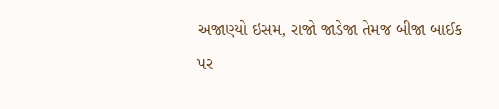અજાણ્યો ઇસમ, રાજો જાડેજા તેમજ બીજા બાઈક પર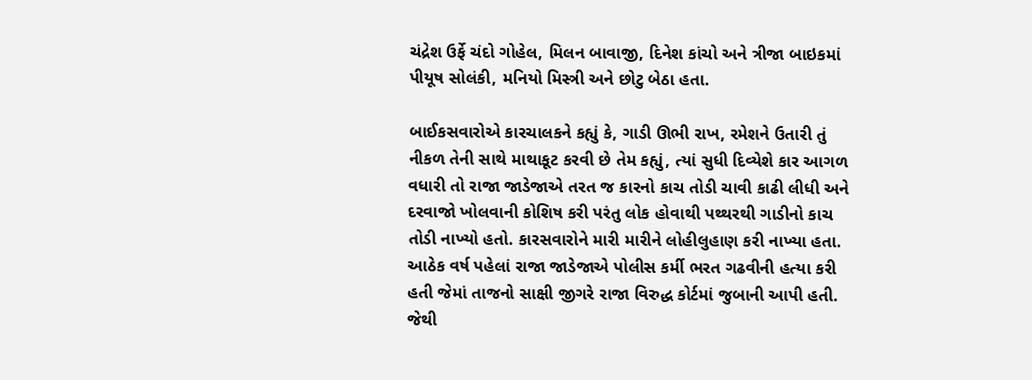ચંદ્રેશ ઉર્ફે ચંદો ગોહેલ, મિલન બાવાજી, દિનેશ કાંચો અને ત્રીજા બાઇકમાં પીયૂષ સોલંકી, મનિયો મિસ્ત્રી અને છોટુ બેઠા હતા.

બાઈકસવારોએ કારચાલકને કહ્યું કે, ગાડી ઊભી રાખ, રમેશને ઉતારી તું નીકળ તેની સાથે માથાકૂટ કરવી છે તેમ કહ્યું, ત્યાં સુધી દિવ્યેશે કાર આગળ વધારી તો રાજા જાડેજાએ તરત જ કારનો કાચ તોડી ચાવી કાઢી લીધી અને દરવાજો ખોલવાની કોશિષ કરી પરંતુ લોક હોવાથી પથ્થરથી ગાડીનો કાચ તોડી નાખ્યો હતો. કારસવારોને મારી મારીને લોહીલુહાણ કરી નાખ્યા હતા. આઠેક વર્ષ પહેલાં રાજા જાડેજાએ પોલીસ કર્મી ભરત ગઢવીની હત્યા કરી હતી જેમાં તાજનો સાક્ષી જીગરે રાજા વિરુદ્ધ કોર્ટમાં જુબાની આપી હતી. જેથી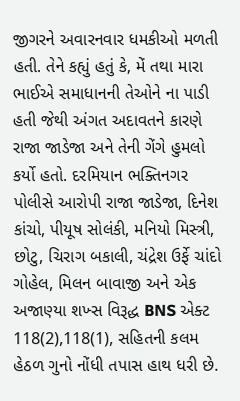જીગરને અવારનવાર ધમકીઓ મળતી હતી. તેને કહ્યું હતું કે, મેં તથા મારા ભાઈએ સમાધાનની તેઓને ના પાડી હતી જેથી અંગત અદાવતને કારણે રાજા જાડેજા અને તેની ગેંગે હુમલો કર્યો હતો. દરમિયાન ભક્તિનગર પોલીસે આરોપી રાજા જાડેજા, દિનેશ કાંચો, પીયૂષ સોલંકી, મનિયો મિસ્ત્રી, છોટુ, ચિરાગ બકાલી, ચંદ્રેશ ઉર્ફે ચાંદો ગોહેલ, મિલન બાવાજી અને એક અજાણ્યા શખ્સ વિરૂદ્ધ BNS એક્ટ 118(2),118(1), સહિતની કલમ હેઠળ ગુનો નોંધી તપાસ હાથ ધરી છે.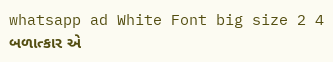whatsapp ad White Font big size 2 4 બળાત્કાર એ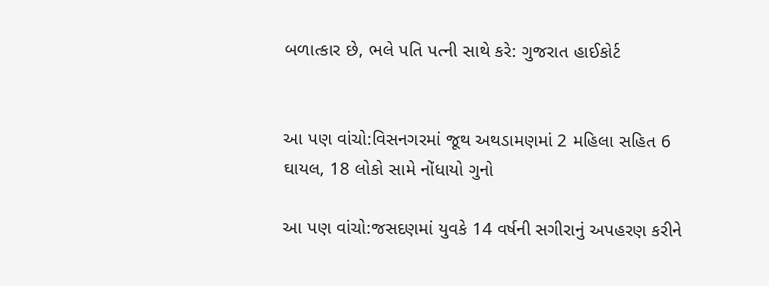બળાત્કાર છે, ભલે પતિ પત્ની સાથે કરે: ગુજરાત હાઈકોર્ટ


આ પણ વાંચો:વિસનગરમાં જૂથ અથડામણમાં 2 મહિલા સહિત 6 ઘાયલ, 18 લોકો સામે નોંધાયો ગુનો

આ પણ વાંચો:જસદણમાં યુવકે 14 વર્ષની સગીરાનું અપહરણ કરીને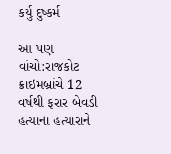કર્યુ દુષ્કર્મ

આ પણ વાંચો:રાજકોટ ક્રાઇમબ્રાંચે 12 વર્ષથી ફરાર બેવડી હત્યાના હત્યારાને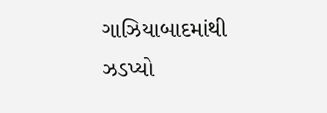ગાઝિયાબાદમાંથી ઝડપ્યો